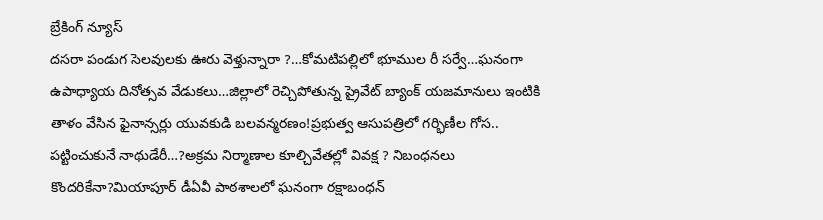బ్రేకింగ్ న్యూస్
దసరా పండుగ సెలవులకు ఊరు వెళ్తున్నారా ?…కోమటిపల్లిలో భూముల రీ సర్వే…ఘనంగా ఉపాధ్యాయ దినోత్సవ వేడుకలు…జిల్లాలో రెచ్చిపోతున్న ప్రైవేట్ బ్యాంక్ యజమానులు ఇంటికి తాళం వేసిన ఫైనాన్సర్లు యువకుడి బలవన్మరణం!ప్రభుత్వ ఆసుపత్రిలో గర్భిణీల గోస.. పట్టించుకునే నాథుడేరీ…?అక్రమ నిర్మాణాల కూల్చివేతల్లో వివక్ష ? నిబంధనలు కొందరికేనా?మియాపూర్ డీఏవీ పాఠశాలలో ఘనంగా రక్షాబంధన్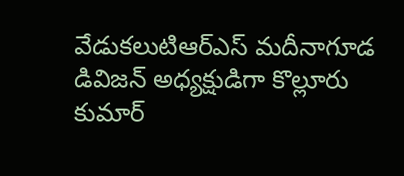వేడుకలుటిఆర్ఎస్ మదీనాగూడ డివిజన్ అధ్యక్షుడిగా కొల్లూరు కుమార్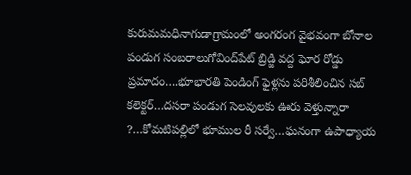కురుమమధినాగుడాగ్రామంలో అంగరంగ వైభవంగా బోనాల పండుగ సంబరాలుగోవింద్‌పేట్ బ్రిడ్జి వద్ద ఘోర రోడ్డు ప్రమాదం….భూభారతి పెండింగ్ ఫైళ్లను పరిశీలించిన సబ్ కలెక్టర్…దసరా పండుగ సెలవులకు ఊరు వెళ్తున్నారా ?…కోమటిపల్లిలో భూముల రీ సర్వే…ఘనంగా ఉపాధ్యాయ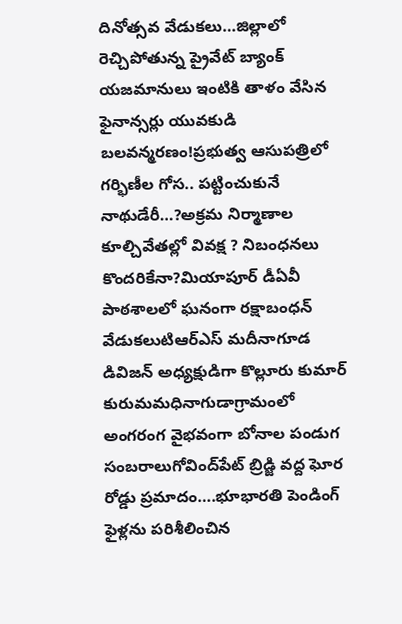దినోత్సవ వేడుకలు…జిల్లాలో రెచ్చిపోతున్న ప్రైవేట్ బ్యాంక్ యజమానులు ఇంటికి తాళం వేసిన ఫైనాన్సర్లు యువకుడి బలవన్మరణం!ప్రభుత్వ ఆసుపత్రిలో గర్భిణీల గోస.. పట్టించుకునే నాథుడేరీ…?అక్రమ నిర్మాణాల కూల్చివేతల్లో వివక్ష ? నిబంధనలు కొందరికేనా?మియాపూర్ డీఏవీ పాఠశాలలో ఘనంగా రక్షాబంధన్ వేడుకలుటిఆర్ఎస్ మదీనాగూడ డివిజన్ అధ్యక్షుడిగా కొల్లూరు కుమార్ కురుమమధినాగుడాగ్రామంలో అంగరంగ వైభవంగా బోనాల పండుగ సంబరాలుగోవింద్‌పేట్ బ్రిడ్జి వద్ద ఘోర రోడ్డు ప్రమాదం….భూభారతి పెండింగ్ ఫైళ్లను పరిశీలించిన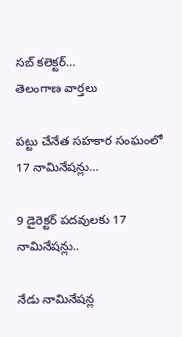సబ్ కలెక్టర్…
తెలంగాణ వార్తలు

పట్టు చేనేత సహకార సంఘంలో 17 నామినేషన్లు…

9 డైరెక్టర్ పదవులకు 17 నామినేషన్లు..

నేడు నామినేషన్ల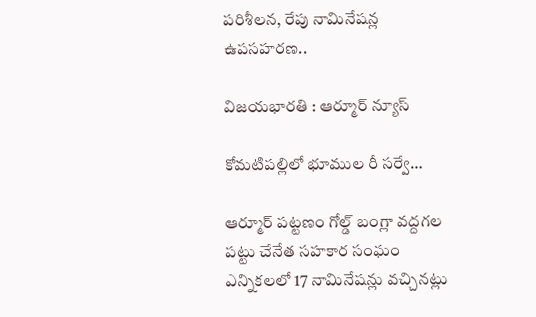పరిశీలన, రేపు నామినేషన్ల ఉపసహరణ..

విజయభారతి : ఆర్మూర్ న్యూస్

కోమటిపల్లిలో భూముల రీ సర్వే…

ఆర్మూర్ పట్టణం గోల్డ్ బంగ్లా వద్దగల పట్టు చేనేత సహకార సంఘం ఎన్నికలలో 17 నామినేషన్లు వచ్చినట్లు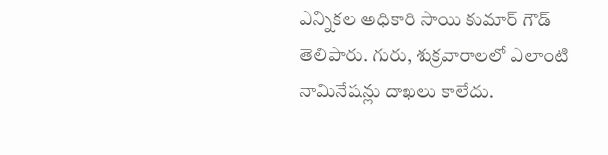ఎన్నికల అధికారి సాయి కుమార్ గౌడ్ తెలిపారు. గురు, శుక్రవారాలలో ఎలాంటి నామినేషన్లు దాఖలు కాలేదు.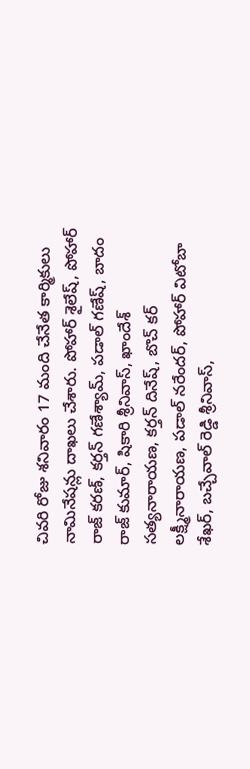చివరి రోజు శనివారం 17 మంది చేనేత కార్మికులు నామినేషన్లు దాఖలు చేశారు. పోహార్ శైలేష్, పోహార్ రాజ్ కరణ్, కర్తన్ గణేశ్యామ్, పడాల్ గణేష్, బాదం రాజ్ కుమార్, షికారి శ్రీనివాస్, ఖాందేశ్ సత్యనారాయణ, కర్తన్ దినేష్, బొచ్ కర్ లక్ష్మీనారాయణ, పడాల్ నరేందర్, పోహార్ విటోబా శేఖర్, బచ్చేవాల్ రెడ్డి శ్రీనివాస్,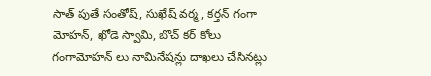సాత్ పుతే సంతోష్, సుఖేష్ వర్మ, కర్తన్ గంగా మోహన్, ఖోడె స్వామి, బొచ్ కర్ కోలు గంగామోహన్ లు నామినేషన్లు దాఖలు చేసినట్లు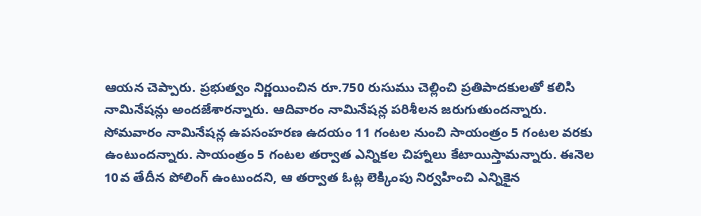ఆయన చెప్పారు. ప్రభుత్వం నిర్ణయించిన రూ.750 రుసుము చెల్లించి ప్రతిపాదకులతో కలిసి నామినేషన్లు అందజేశారన్నారు. ఆదివారం నామినేషన్ల పరిశీలన జరుగుతుందన్నారు. సోమవారం నామినేషన్ల ఉపసంహరణ ఉదయం 11 గంటల నుంచి సాయంత్రం 5 గంటల వరకు
ఉంటుందన్నారు. సాయంత్రం 5 గంటల తర్వాత ఎన్నికల చిహ్నాలు కేటాయిస్తామన్నారు. ఈనెల 10వ తేదీన పోలింగ్ ఉంటుందని, ఆ తర్వాత ఓట్ల లెక్కింపు నిర్వహించి ఎన్నికైన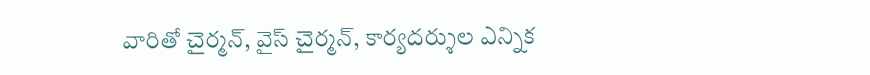వారితో చైర్మన్, వైస్ చైర్మన్, కార్యదర్శుల ఎన్నిక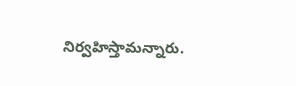నిర్వహిస్తామన్నారు.